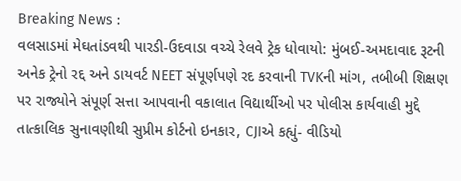Breaking News :
વલસાડમાં મેઘતાંડવથી પારડી-ઉદવાડા વચ્ચે રેલવે ટ્રેક ધોવાયો: મુંબઈ-અમદાવાદ રૂટની અનેક ટ્રેનો રદ્દ અને ડાયવર્ટ NEET સંપૂર્ણપણે રદ કરવાની TVKની માંગ, તબીબી શિક્ષણ પર રાજ્યોને સંપૂર્ણ સત્તા આપવાની વકાલાત વિદ્યાર્થીઓ પર પોલીસ કાર્યવાહી મુદ્દે તાત્કાલિક સુનાવણીથી સુપ્રીમ કોર્ટનો ઇનકાર, CJIએ કહ્યું- વીડિયો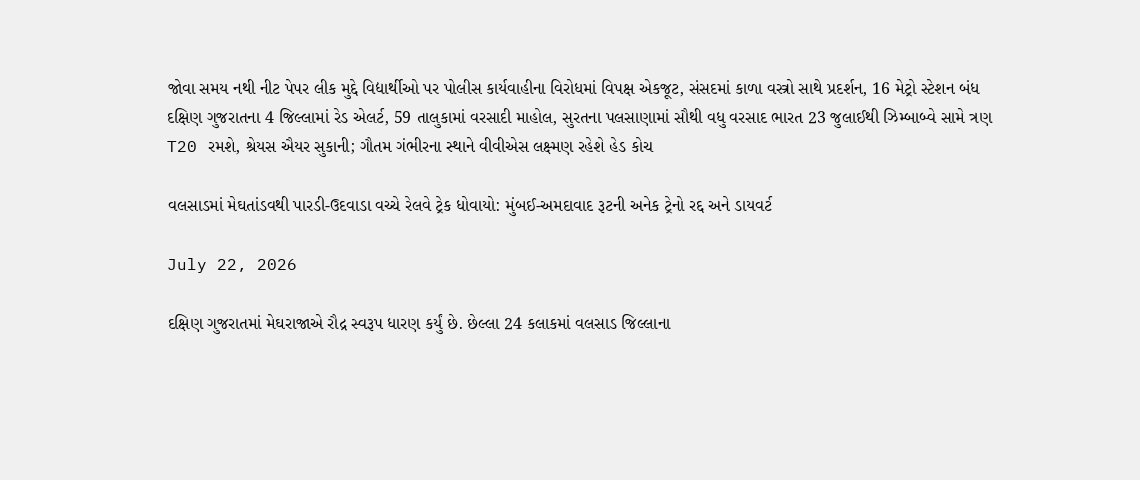જોવા સમય નથી નીટ પેપર લીક મુદ્દે વિદ્યાર્થીઓ પર પોલીસ કાર્યવાહીના વિરોધમાં વિપક્ષ એકજૂટ, સંસદમાં કાળા વસ્ત્રો સાથે પ્રદર્શન, 16 મેટ્રો સ્ટેશન બંધ દક્ષિણ ગુજરાતના 4 જિલ્લામાં રેડ એલર્ટ, 59 તાલુકામાં વરસાદી માહોલ, સુરતના પલસાણામાં સૌથી વધુ વરસાદ ભારત 23 જુલાઈથી ઝિમ્બાબ્વે સામે ત્રણ T20 રમશે, શ્રેયસ ઐયર સુકાની; ગૌતમ ગંભીરના સ્થાને વીવીએસ લક્ષ્મણ રહેશે હેડ કોચ

વલસાડમાં મેઘતાંડવથી પારડી-ઉદવાડા વચ્ચે રેલવે ટ્રેક ધોવાયો: મુંબઈ-અમદાવાદ રૂટની અનેક ટ્રેનો રદ્દ અને ડાયવર્ટ

July 22, 2026

દક્ષિણ ગુજરાતમાં મેઘરાજાએ રૌદ્ર સ્વરૂપ ધારણ કર્યું છે. છેલ્લા 24 કલાકમાં વલસાડ જિલ્લાના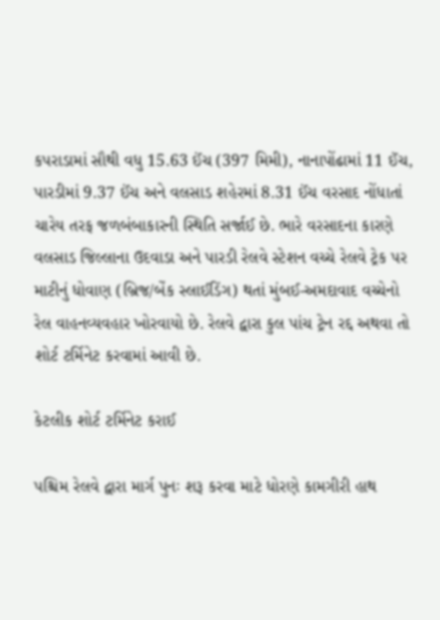કપરાડામાં સૌથી વધુ 15.63 ઈંચ (397 મિમી), નાનાપોંઢામાં 11 ઈંચ, પારડીમાં 9.37 ઈંચ અને વલસાડ શહેરમાં 8.31 ઈંચ વરસાદ નોંધાતાં ચારેય તરફ જળબંબાકારની સ્થિતિ સર્જાઈ છે. ભારે વરસાદના કારણે વલસાડ જિલ્લાના ઉદવાડા અને પારડી રેલવે સ્ટેશન વચ્ચે રેલવે ટ્રેક પર માટીનું ધોવાણ (બ્રિજ/બેંક સ્લાઈડિંગ) થતાં મુંબઈ-અમદાવાદ વચ્ચેનો રેલ વાહનવ્યવહાર ખોરવાયો છે. રેલવે દ્વારા કુલ પાંચ ટ્રેન રદ્દ અથવા તો શોર્ટ ટર્મિનેટ કરવામાં આવી છે.

કેટલીક શોર્ટ ટર્મિનેટ કરાઈ

પશ્ચિમ રેલવે દ્વારા માર્ગ પુનઃ શરૂ કરવા માટે ધોરણે કામગીરી હાથ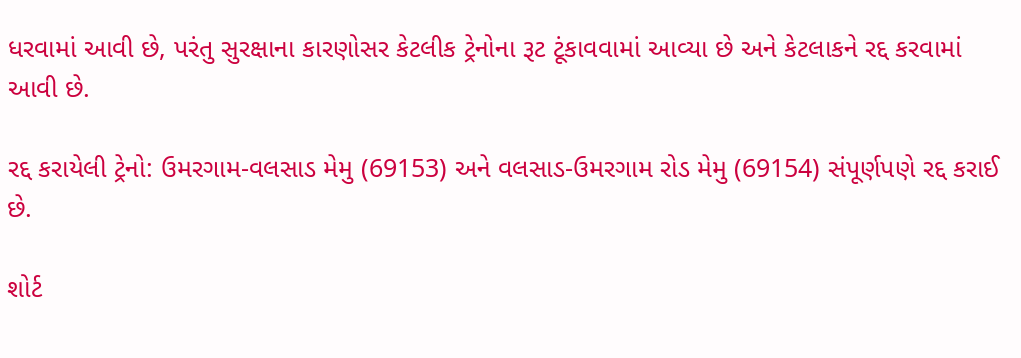ધરવામાં આવી છે, પરંતુ સુરક્ષાના કારણોસર કેટલીક ટ્રેનોના રૂટ ટૂંકાવવામાં આવ્યા છે અને કેટલાકને રદ્દ કરવામાં આવી છે.

રદ્દ કરાયેલી ટ્રેનો: ઉમરગામ-વલસાડ મેમુ (69153) અને વલસાડ-ઉમરગામ રોડ મેમુ (69154) સંપૂર્ણપણે રદ્દ કરાઈ છે.

શોર્ટ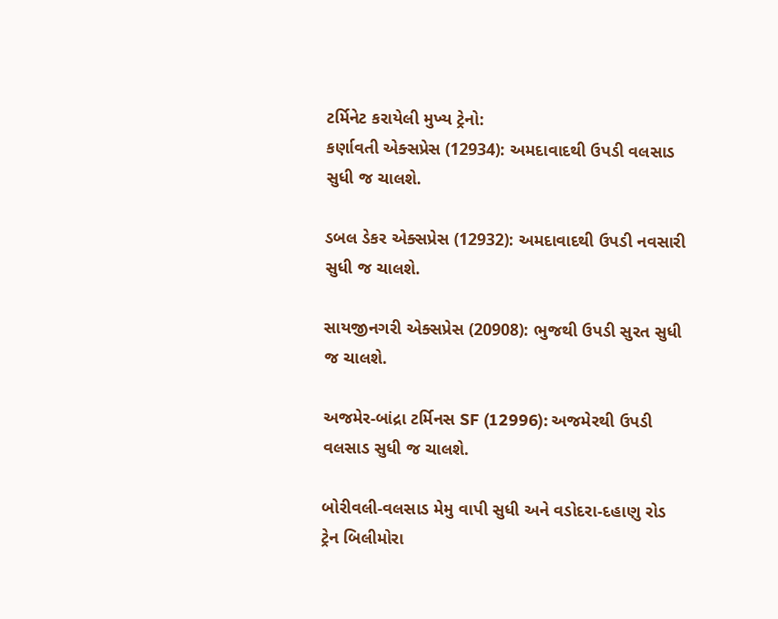ટર્મિનેટ કરાયેલી મુખ્ય ટ્રેનો:
કર્ણાવતી એક્સપ્રેસ (12934): અમદાવાદથી ઉપડી વલસાડ સુધી જ ચાલશે.

ડબલ ડેકર એક્સપ્રેસ (12932): અમદાવાદથી ઉપડી નવસારી સુધી જ ચાલશે.

સાયજીનગરી એક્સપ્રેસ (20908): ભુજથી ઉપડી સુરત સુધી જ ચાલશે.

અજમેર-બાંદ્રા ટર્મિનસ SF (12996): અજમેરથી ઉપડી વલસાડ સુધી જ ચાલશે.

બોરીવલી-વલસાડ મેમુ વાપી સુધી અને વડોદરા-દહાણુ રોડ ટ્રેન બિલીમોરા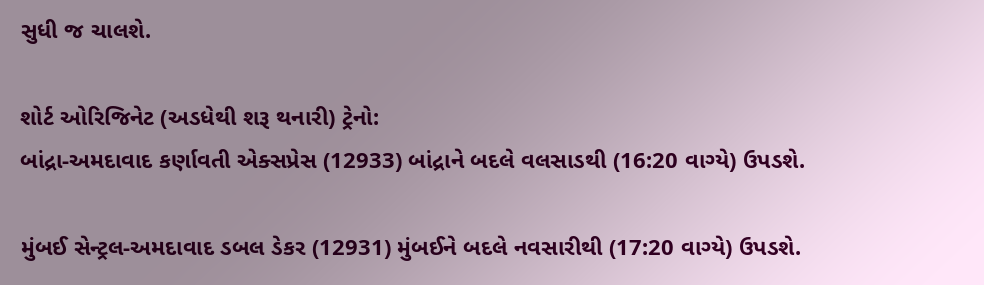સુધી જ ચાલશે.

શોર્ટ ઓરિજિનેટ (અડધેથી શરૂ થનારી) ટ્રેનો:
બાંદ્રા-અમદાવાદ કર્ણાવતી એક્સપ્રેસ (12933) બાંદ્રાને બદલે વલસાડથી (16:20 વાગ્યે) ઉપડશે.

મુંબઈ સેન્ટ્રલ-અમદાવાદ ડબલ ડેકર (12931) મુંબઈને બદલે નવસારીથી (17:20 વાગ્યે) ઉપડશે.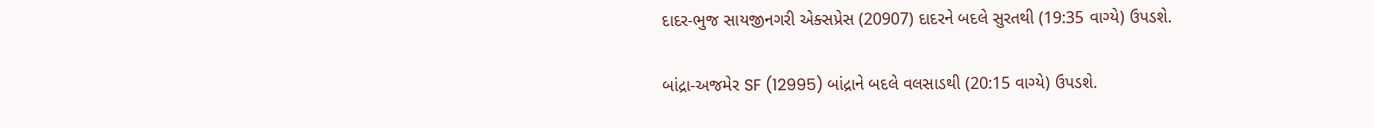દાદર-ભુજ સાયજીનગરી એક્સપ્રેસ (20907) દાદરને બદલે સુરતથી (19:35 વાગ્યે) ઉપડશે.

બાંદ્રા-અજમેર SF (12995) બાંદ્રાને બદલે વલસાડથી (20:15 વાગ્યે) ઉપડશે.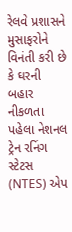રેલવે પ્રશાસને મુસાફરોને વિનંતી કરી છે કે ઘરની બહાર નીકળતા પહેલા નેશનલ ટ્રેન રનિંગ સ્ટેટસ (NTES) એપ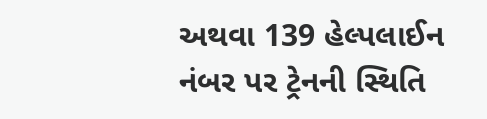અથવા 139 હેલ્પલાઈન નંબર પર ટ્રેનની સ્થિતિ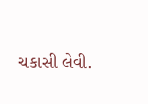ચકાસી લેવી.